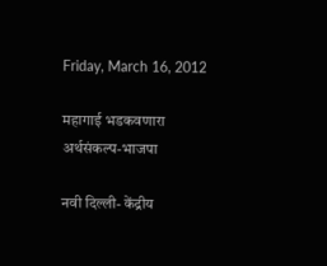Friday, March 16, 2012

महागाई भडकवणारा अर्थसंकल्प-भाजपा

नवी दिल्ली- केंद्रीय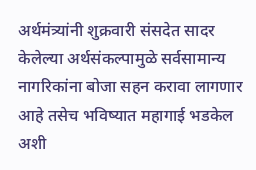अर्थमंत्र्यांनी शुक्रवारी संसदेत सादर केलेल्या अर्थसंकल्पामुळे सर्वसामान्य नागरिकांना बोजा सहन करावा लागणार आहे तसेच भविष्यात महागाई भडकेल अशी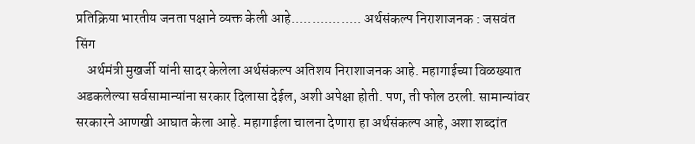प्रतिक्रिया भारतीय जनता पक्षाने व्यक्त केली आहे................. अर्थसंकल्प निराशाजनक : जसवंत सिंग
    अर्थमंत्री मुखर्जी यांनी सादर केलेला अर्थसंकल्प अतिशय निराशाजनक आहे. महागाईच्या विळख्यात अडकलेल्या सर्वसामान्यांना सरकार दिलासा देईल, अशी अपेक्षा होती. पण, ती फोल ठरली. सामान्यांवर सरकारने आणखी आघात केला आहे. महागाईला चालना देणारा हा अर्थसंकल्प आहे, अशा शब्दांत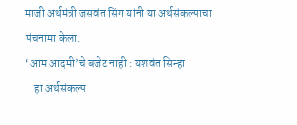माजी अर्थमंत्री जसवंत सिंग यांनी या अर्थसंकल्पाचा पंचनामा केला.
‘आम आदमी’चे बजेट नाही : यशवंत सिन्हा
    हा अर्थसंकल्प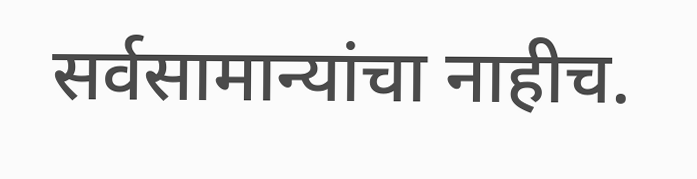सर्वसामान्यांचा नाहीच.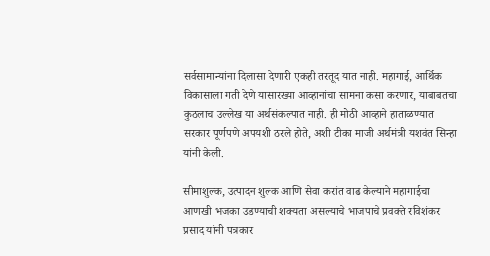सर्वसामान्यांना दिलासा देणारी एकही तरतूद यात नाही. महागाई, आर्थिक विकासाला गती देणे यासारख्या आव्हानांचा सामना कसा करणार, याबाबतचा कुठलाच उल्लेख या अर्थसंकल्पात नाही. ही मोठी आव्हाने हाताळण्यात सरकार पूर्णपणे अपयशी ठरले होते, अशी टीका माजी अर्थमंत्री यशवंत सिन्हा यांनी केली.

सीमाशुल्क, उत्पादन शुल्क आणि सेवा करांत वाढ केल्याने महागाईचा आणखी भजका उडण्याची शक्यता असल्याचे भाजपाचे प्रवक्ते रविशंकर प्रसाद यांनी पत्रकार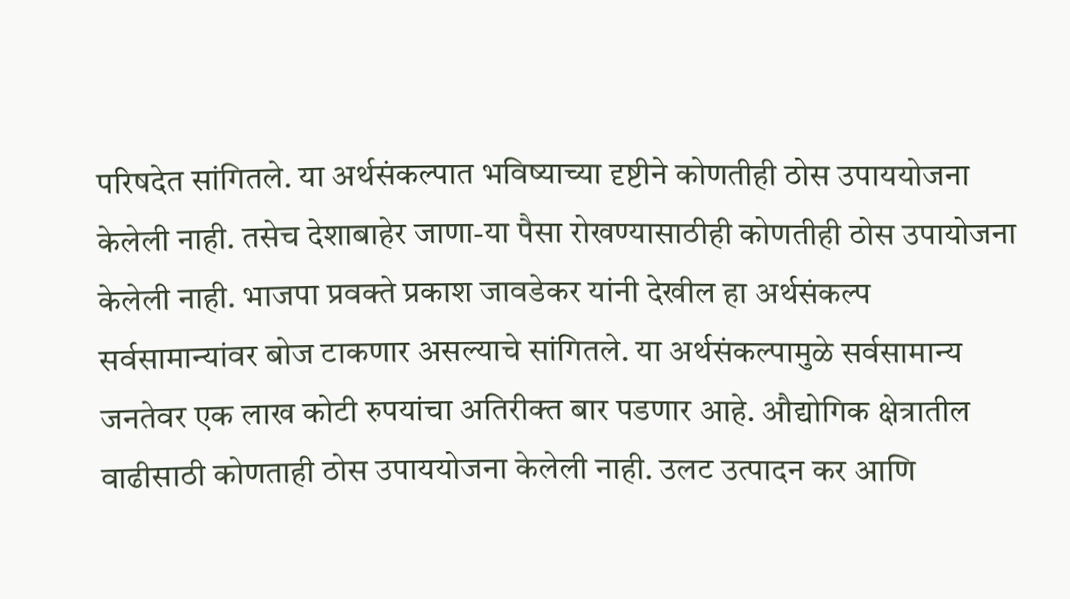परिषदेत सांगितले. या अर्थसंकल्पात भविष्याच्या दृष्टीने कोणतीही ठोस उपाययोजना केलेली नाही. तसेच देशाबाहेर जाणा-या पैसा रोखण्यासाठीही कोणतीही ठोस उपायोजना केलेली नाही. भाजपा प्रवक्ते प्रकाश जावडेकर यांनी देखील हा अर्थसंकल्प सर्वसामान्यांवर बोज टाकणार असल्याचे सांगितले. या अर्थसंकल्पामुळे सर्वसामान्य जनतेवर एक लाख कोटी रुपयांचा अतिरीक्त बार पडणार आहे. औद्योगिक क्षेत्रातील वाढीसाठी कोणताही ठोस उपाययोजना केलेली नाही. उलट उत्पादन कर आणि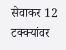सेवाकर 12 टक्क्यांवर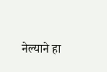नेल्याने हा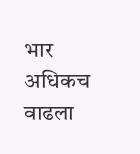भार अधिकच वाढला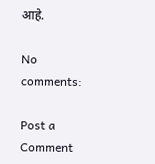आहे.

No comments:

Post a Comment